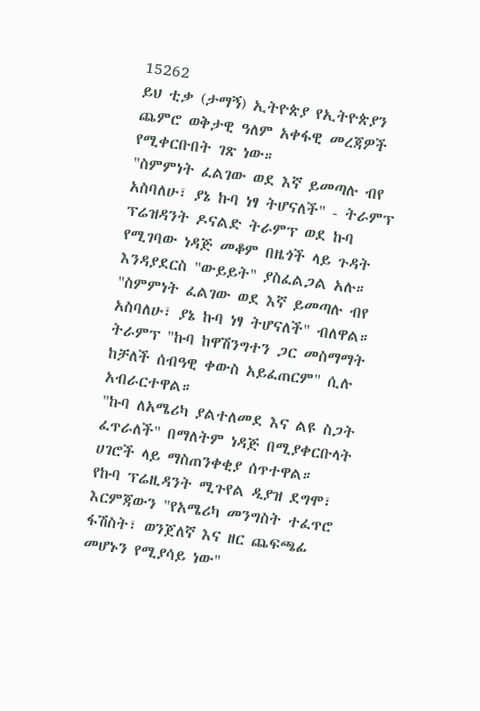15262
ይህ ቲቃ (ታማኝ) ኢትዮጵያ የኢትዮጵያን ጨምሮ ወቅታዊ ዓለም አቀፋዊ መረጃዎች የሚቀርቡበት ገጽ ነው።
"ስምምነት ፈልገው ወደ እኛ ይመጣሉ ብየ አስባለሁ፣ ያኔ ኩባ ነፃ ትሆናለች" - ትራምፕ
ፕሬዝዳንት ዶናልድ ትራምፕ ወደ ኩባ የሚገባው ነዳጅ መቆም በዜጎች ላይ ጉዳት እንዳያደርስ "ውይይት" ያስፈልጋል አሉ።
"ስምምነት ፈልገው ወደ እኛ ይመጣሉ ብየ አስባለሁ፣ ያኔ ኩባ ነፃ ትሆናለች" ብለዋል።
ትራምፕ "ኩባ ከዋሽንግተን ጋር መስማማት ከቻለች ሰብዓዊ ቀውስ አይፈጠርም" ሲሉ አብራርተዋል።
"ኩባ ለአሜሪካ ያልተለመደ እና ልዩ ስጋት ፈጥራለች" በማለትም ነዳጅ በሚያቀርቡላት ሀገሮች ላይ ማስጠንቀቂያ ሰጥተዋል።
የኩባ ፕሬዚዳንት ሚጉየል ዲያዝ ደግሞ፣ እርምጃውን "የአሜሪካ መንግስት ተፈጥሮ ፋሽስት፣ ወንጀለኛ እና ዘር ጨፍጫፊ መሆኑን የሚያሳይ ነው"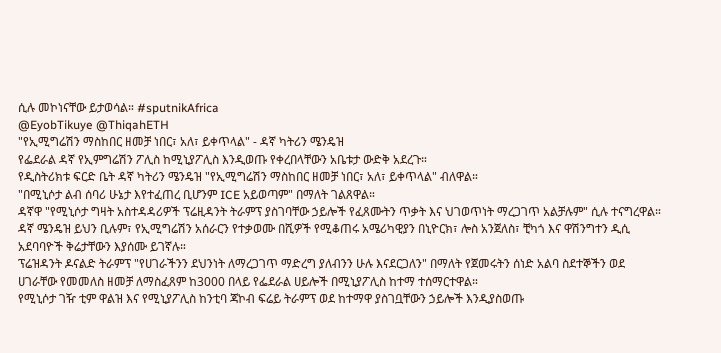ሲሉ መኮነናቸው ይታወሳል። #sputnikAfrica
@EyobTikuye @ThiqahETH
"የኢሚግሬሽን ማስከበር ዘመቻ ነበር፣ አለ፣ ይቀጥላል" - ዳኛ ካትሪን ሜንዴዝ
የፌደራል ዳኛ የኢምግሬሽን ፖሊስ ከሚኒያፖሊስ እንዲወጡ የቀረበላቸውን አቤቱታ ውድቅ አደረጉ።
የዲስትሪክቱ ፍርድ ቤት ዳኛ ካትሪን ሜንዴዝ "የኢሚግሬሽን ማስከበር ዘመቻ ነበር፣ አለ፣ ይቀጥላል" ብለዋል።
"በሚኒሶታ ልብ ሰባሪ ሁኔታ እየተፈጠረ ቢሆንም ICE አይወጣም" በማለት ገልጸዋል።
ዳኛዋ "የሚኒሶታ ግዛት አስተዳዳሪዎች ፕሬዚዳንት ትራምፕ ያስገባቸው ኃይሎች የፈጸሙትን ጥቃት እና ህገወጥነት ማረጋገጥ አልቻሉም" ሲሉ ተናግረዋል።
ዳኛ ሜንዴዝ ይህን ቢሉም፣ የኢሚግሬሽን አሰራርን የተቃወሙ በሺዎች የሚቆጠሩ አሜሪካዊያን በኒዮርክ፣ ሎስ አንጀለስ፣ ቺካጎ እና ዋሽንግተን ዲሲ አደባባዮች ቅሬታቸውን እያሰሙ ይገኛሉ።
ፕሬዝዳንት ዶናልድ ትራምፕ "የሀገራችንን ደህንነት ለማረጋገጥ ማድረግ ያለብንን ሁሉ እናደርጋለን" በማለት የጀመሩትን ሰነድ አልባ ስደተኞችን ወደ ሀገራቸው የመመለስ ዘመቻ ለማስፈጸም ከ3000 በላይ የፌደራል ሀይሎች በሚኒያፖሊስ ከተማ ተሰማርተዋል።
የሚኒሶታ ገዥ ቲም ዋልዝ እና የሚኒያፖሊስ ከንቲባ ጃኮብ ፍሬይ ትራምፕ ወደ ከተማዋ ያስገቧቸውን ኃይሎች እንዲያስወጡ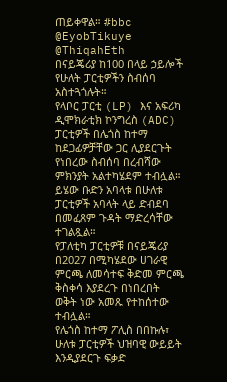ጠይቀዋል። #bbc
@EyobTikuye @ThiqahEth
በናይጄሪያ ከ100 በላይ ኃይሎች የሁለት ፓርቲዎችን ስብሰባ አስተጓጎሉት።
የላቦር ፓርቲ (LP) እና አፍሪካ ዲሞክራቲክ ኮንግረስ (ADC) ፓርቲዎች በሌጎስ ከተማ ከደጋፊዎቻቸው ጋር ሊያደርጉት የነበረው ስብሰባ በረብሻው ምክንያት አልተካሄደም ተብሏል።
ይሄው ቡድን አባላቱ በሁለቱ ፓርቲዎች አባላት ላይ ድብደባ በመፈጸም ጉዳት ማድረሳቸው ተገልጿል።
የፓለቲካ ፓርቲዎቹ በናይጄሪያ በ2027 በሚካሄደው ሀገራዊ ምርጫ ለመሳተፍ ቅድመ ምርጫ ቅስቀሳ እያደረጉ በነበረበት ወቅት ነው አመጹ የተከሰተው ተብሏል።
የሌጎስ ከተማ ፖሊስ በበኩሉ፣ ሁለቱ ፓርቲዎች ህዝባዊ ውይይት እንዲያደርጉ ፍቃድ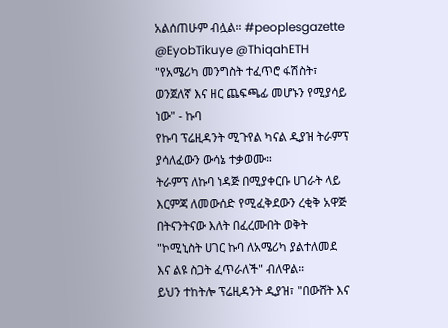አልሰጠሁም ብሏል። #peoplesgazette
@EyobTikuye @ThiqahETH
"የአሜሪካ መንግስት ተፈጥሮ ፋሽስት፣ ወንጀለኛ እና ዘር ጨፍጫፊ መሆኑን የሚያሳይ ነው" - ኩባ
የኩባ ፕሬዚዳንት ሚጉየል ካናል ዲያዝ ትራምፕ ያሳለፈውን ውሳኔ ተቃወሙ።
ትራምፕ ለኩባ ነዳጅ በሚያቀርቡ ሀገራት ላይ እርምጃ ለመውሰድ የሚፈቅደውን ረቂቅ አዋጅ በትናንትናው እለት በፈረሙበት ወቅት "ኮሚኒስት ሀገር ኩባ ለአሜሪካ ያልተለመደ እና ልዩ ስጋት ፈጥራለች" ብለዋል።
ይህን ተከትሎ ፕሬዚዳንት ዲያዝ፣ "በውሸት እና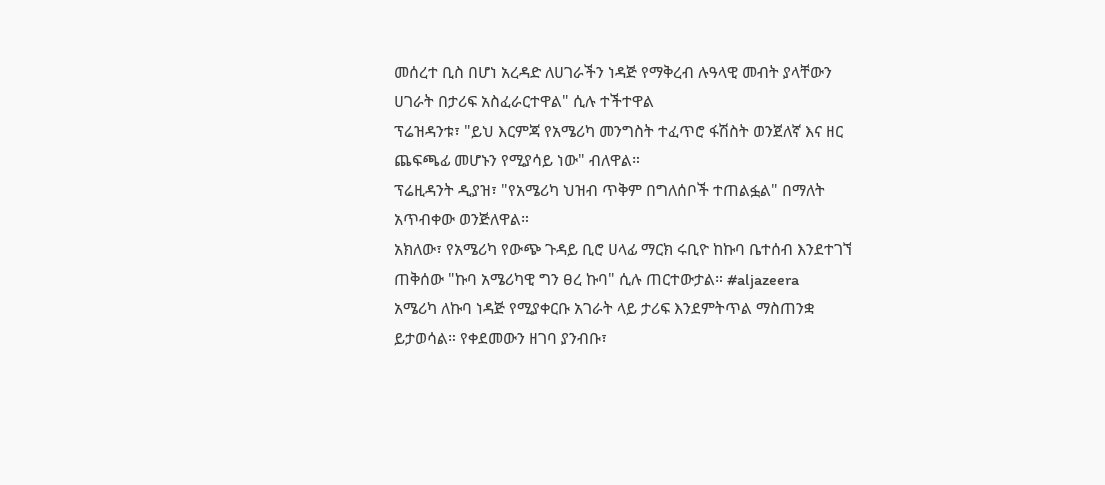መሰረተ ቢስ በሆነ አረዳድ ለሀገራችን ነዳጅ የማቅረብ ሉዓላዊ መብት ያላቸውን ሀገራት በታሪፍ አስፈራርተዋል" ሲሉ ተችተዋል
ፕሬዝዳንቱ፣ "ይህ እርምጃ የአሜሪካ መንግስት ተፈጥሮ ፋሽስት ወንጀለኛ እና ዘር ጨፍጫፊ መሆኑን የሚያሳይ ነው" ብለዋል።
ፕሬዚዳንት ዲያዝ፣ "የአሜሪካ ህዝብ ጥቅም በግለሰቦች ተጠልፏል" በማለት አጥብቀው ወንጅለዋል።
አክለው፣ የአሜሪካ የውጭ ጉዳይ ቢሮ ሀላፊ ማርክ ሩቢዮ ከኩባ ቤተሰብ እንደተገኘ ጠቅሰው "ኩባ አሜሪካዊ ግን ፀረ ኩባ" ሲሉ ጠርተውታል። #aljazeera
አሜሪካ ለኩባ ነዳጅ የሚያቀርቡ አገራት ላይ ታሪፍ እንደምትጥል ማስጠንቋ ይታወሳል። የቀደመውን ዘገባ ያንብቡ፣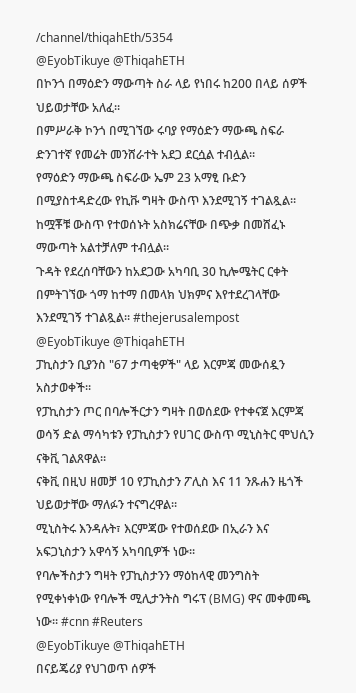/channel/thiqahEth/5354
@EyobTikuye @ThiqahETH
በኮንጎ በማዕድን ማውጣት ስራ ላይ የነበሩ ከ200 በላይ ሰዎች ህይወታቸው አለፈ።
በምሥራቅ ኮንጎ በሚገኘው ሩባያ የማዕድን ማውጫ ስፍራ ድንገተኛ የመሬት መንሸራተት አደጋ ደርሷል ተብሏል።
የማዕድን ማውጫ ስፍራው ኤም 23 አማፂ ቡድን በሚያስተዳድረው የኪቩ ግዛት ውስጥ እንደሚገኝ ተገልጿል።
ከሟቾቹ ውስጥ የተወሰኑት አስክሬናቸው በጭቃ በመሸፈኑ ማውጣት አልተቻለም ተብሏል።
ጉዳት የደረሰባቸውን ከአደጋው አካባቢ 30 ኪሎሜትር ርቀት በምትገኘው ጎማ ከተማ በመላክ ህክምና እየተደረገላቸው እንደሚገኝ ተገልጿል። #thejerusalempost
@EyobTikuye @ThiqahETH
ፓኪስታን ቢያንስ "67 ታጣቂዎች" ላይ እርምጃ መውሰዷን አስታወቀች።
የፓኪስታን ጦር በባሎችርታን ግዛት በወሰደው የተቀናጀ እርምጃ ወሳኝ ድል ማሳካቱን የፓኪስታን የሀገር ውስጥ ሚኒስትር ሞህሲን ናቅቪ ገልጸዋል።
ናቅቪ በዚህ ዘመቻ 10 የፓኪስታን ፖሊስ እና 11 ንጹሐን ዜጎች ህይወታቸው ማለፉን ተናግረዋል።
ሚኒስትሩ እንዳሉት፣ እርምጃው የተወሰደው በኢራን እና አፍጋኒስታን አዋሳኝ አካባቢዎች ነው።
የባሎችስታን ግዛት የፓኪስታንን ማዕከላዊ መንግስት የሚቀነቀነው የባሎች ሚሊታንትስ ግሩፕ (BMG) ዋና መቀመጫ ነው። #cnn #Reuters
@EyobTikuye @ThiqahETH
በናይጄሪያ የህገወጥ ሰዎች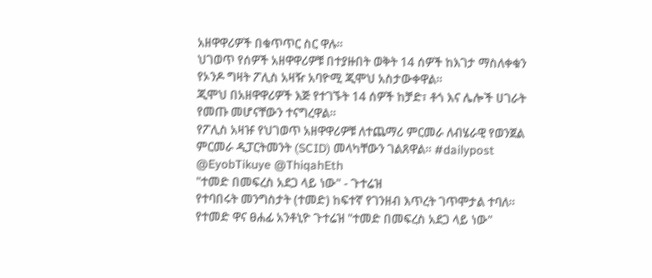አዘዋዋሪዎች በቁጥጥር ስር ዋሉ።
ህገወጥ የሰዎች አዘዋዋሪዎቹ በተያዙበት ወቅት 14 ሰዎች ከእገታ ማስለቀቁን የኦንዶ ግዛት ፖሊስ አዛዥ አባዮሚ ጂሞህ አስታውቀዋል።
ጂሞህ በአዘዋዋሪዎች እጅ የተገኙት 14 ሰዎች ከቻድ፣ ቶጎ እና ሌሎች ሀገራት የመጡ መሆናቸውን ተናግረዋል።
የፖሊስ አዛዡ የህገወጥ አዘዋዋሪዎቹ ለተጨማሪ ምርመራ ለብሄራዊ የወንጀል ምርመራ ዲፓርትመንት (SCID) መላካቸውን ገልጸዋል። #dailypost
@EyobTikuye @ThiqahEth
"ተመድ በመፍረስ አደጋ ላይ ነው" - ጉተሬዝ
የተባበሩት መንግስታት (ተመድ) ከፍተኛ የገንዘብ እጥረት ገጥሞታል ተባለ።
የተመድ ዋና ፀሐፊ አንቶኒዮ ጉተሬዝ "ተመድ በመፍረስ አደጋ ላይ ነው"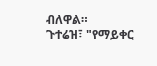ብለዋል።
ጉተሬዝ፣ "የማይቀር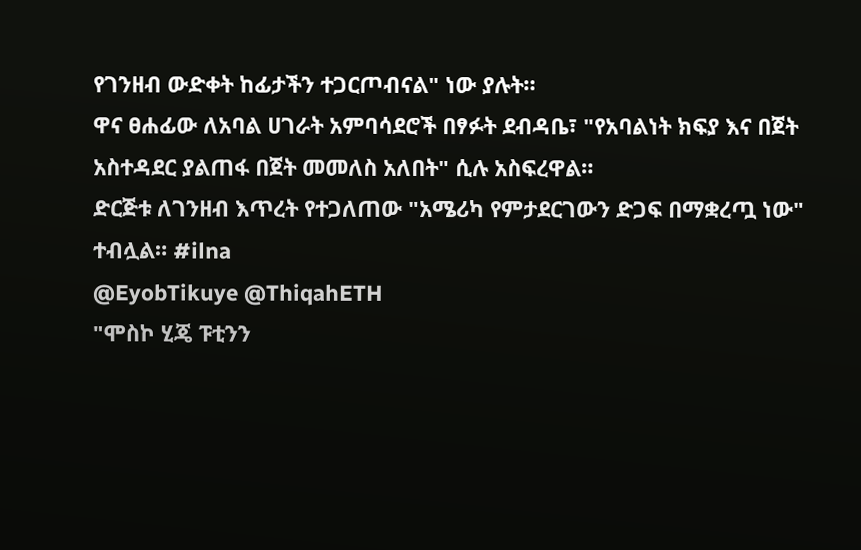የገንዘብ ውድቀት ከፊታችን ተጋርጦብናል" ነው ያሉት።
ዋና ፀሐፊው ለአባል ሀገራት አምባሳደሮች በፃፉት ደብዳቤ፣ "የአባልነት ክፍያ እና በጀት አስተዳደር ያልጠፋ በጀት መመለስ አለበት" ሲሉ አስፍረዋል።
ድርጅቱ ለገንዘብ እጥረት የተጋለጠው "አሜሪካ የምታደርገውን ድጋፍ በማቋረጧ ነው" ተብሏል። #ilna
@EyobTikuye @ThiqahETH
"ሞስኮ ሂጄ ፑቲንን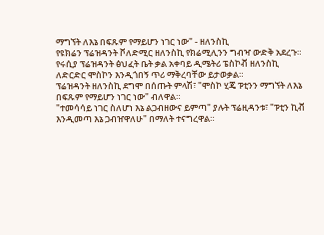ማግኘት ለእኔ በፍጹም የማይሆን ነገር ነው" - ዘለንስኪ
የዩክሬን ፕሬዝዳንት ቮለድሚር ዘለንስኪ የክሬሚሊንን ግብዣ ውድቅ አደረጉ።
የሩሲያ ፕሬዝዳንት ፅህፈት ቤት ቃል አቀባይ ዲሜትሪ ፔስኮቭ ዘለንስኪ ለድርድር ሞስኮን እንዲጎበኝ ጥሪ ማቅረባቸው ይታወቃል።
ፕሬዝዳንት ዘለንስኪ ደግሞ በሰጡት ምላሽ፣ "ሞስኮ ሂጄ ፑቲንን ማግኘት ለእኔ በፍጹም የማይሆን ነገር ነው" ብለዋል።
"ተመሳሳይ ነገር ስለሆነ እኔ ልጋብዘውና ይምጣ" ያሉት ፕሬዚዳንቱ፣ "ፑቲን ኪቭ እንዲመጣ እኔ ጋብዠዋለሁ" በማለት ተናግረዋል።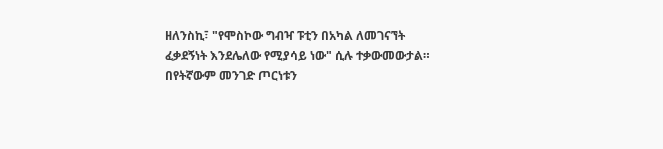ዘለንስኪ፣ "የሞስኮው ግብዣ ፑቲን በአካል ለመገናኘት ፈቃደኝነት እንደሌለው የሚያሳይ ነው" ሲሉ ተቃውመውታል።
በየትኛውም መንገድ ጦርነቱን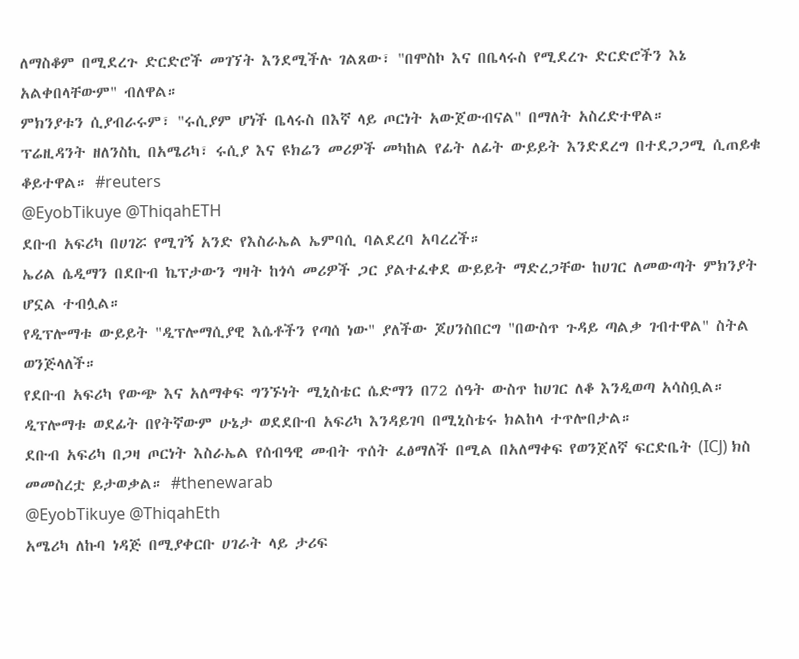ለማስቆም በሚደረጉ ድርድሮች መገኘት እንደሚችሉ ገልጸው፣ "በሞስኮ እና በቤላሩስ የሚደረጉ ድርድሮችን እኔ አልቀበላቸውም" ብለዋል።
ምክንያቱን ሲያብራሩም፣ "ሩሲያም ሆነች ቤላሩስ በእኛ ላይ ጦርነት አውጀውብናል" በማለት አስረድተዋል።
ፕሬዚዳንት ዘለንስኪ በአሜሪካ፣ ሩሲያ እና ዩክሬን መሪዎች መካከል የፊት ለፊት ውይይት እንድደረግ በተደጋጋሚ ሲጠይቁ ቆይተዋል። #reuters
@EyobTikuye @ThiqahETH
ደቡብ አፍሪካ በሀገሯ የሚገኝ አንድ የእስራኤል ኤምባሲ ባልደረባ አባረረች።
ኤሪል ሴዲማን በደቡብ ኬፕታውን ግዛት ከጎሳ መሪዎች ጋር ያልተፈቀደ ውይይት ማድረጋቸው ከሀገር ለመውጣት ምክንያት ሆኗል ተብሏል።
የዲፕሎማቱ ውይይት "ዲፕሎማሲያዊ እሴቶችን የጣሰ ነው" ያለችው ጆሀንስበርግ "በውስጥ ጉዳይ ጣልቃ ገብተዋል" ስትል ወንጅላለች።
የደቡብ አፍሪካ የውጭ እና አለማቀፍ ግንኙነት ሚኒስቴር ሴድማን በ72 ሰዓት ውስጥ ከሀገር ለቆ እንዲወጣ አሳስቧል።
ዲፕሎማቱ ወደፊት በየትኛውም ሁኔታ ወደደቡብ አፍሪካ እንዳይገባ በሚኒስቴሩ ክልከላ ተጥሎበታል።
ደቡብ አፍሪካ በጋዛ ጦርነት እስራኤል የሰብዓዊ መብት ጥሰት ፈፅማለች በሚል በአለማቀፍ የወንጀለኛ ፍርድቤት (ICJ) ክስ መመስረቷ ይታወቃል። #thenewarab
@EyobTikuye @ThiqahEth
አሜሪካ ለኩባ ነዳጅ በሚያቀርቡ ሀገራት ላይ ታሪፍ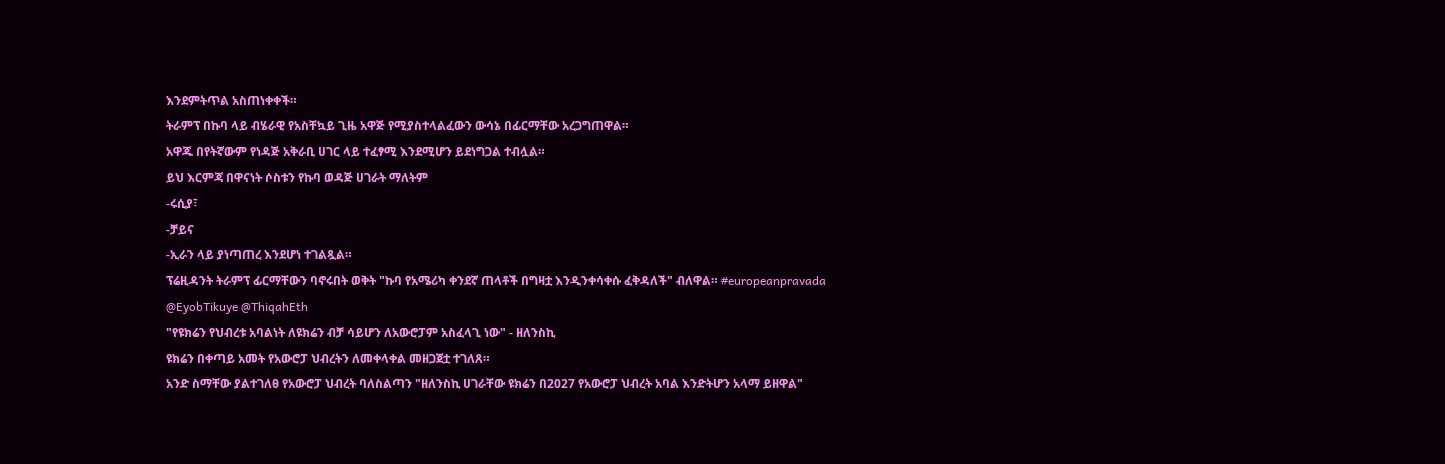እንደምትጥል አስጠነቀቀች።
ትራምፕ በኩባ ላይ ብሄራዊ የአስቸኳይ ጊዜ አዋጅ የሚያስተላልፈውን ውሳኔ በፊርማቸው አረጋግጠዋል።
አዋጁ በየትኛውም የነዳጅ አቅራቢ ሀገር ላይ ተፈፃሚ እንደሚሆን ይደነግጋል ተብሏል።
ይህ እርምጃ በዋናነት ሶስቱን የኩባ ወዳጅ ሀገራት ማለትም
-ሩሲያ፣
-ቻይና
-ኢራን ላይ ያነጣጠረ እንደሆነ ተገልጿል።
ፕሬዚዳንት ትራምፕ ፊርማቸውን ባኖሩበት ወቅት "ኩባ የአሜሪካ ቀንደኛ ጠላቶች በግዛቷ እንዲንቀሳቀሱ ፈቅዳለች" ብለዋል። #europeanpravada
@EyobTikuye @ThiqahEth
"የዩክሬን የህብረቱ አባልነት ለዩክሬን ብቻ ሳይሆን ለአውሮፓም አስፈላጊ ነው" - ዘለንስኪ
ዩክሬን በቀጣይ አመት የአውሮፓ ህብረትን ለመቀላቀል መዘጋጀቷ ተገለጸ።
አንድ ስማቸው ያልተገለፀ የአውሮፓ ህብረት ባለስልጣን "ዘለንስኪ ሀገራቸው ዩክሬን በ2027 የአውሮፓ ህብረት አባል እንድትሆን አላማ ይዘዋል"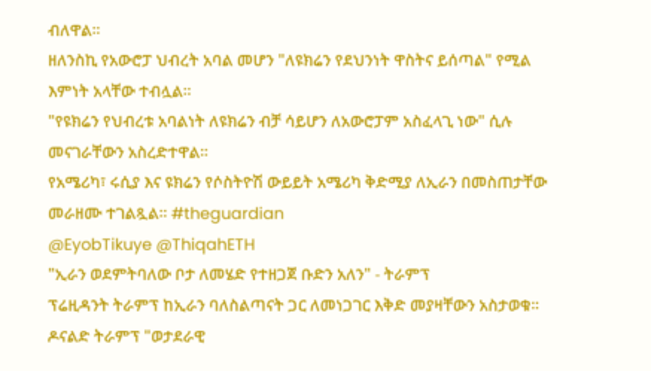ብለዋል።
ዘለንስኪ የአውሮፓ ህብረት አባል መሆን "ለዩክሬን የደህንነት ዋስትና ይሰጣል" የሚል እምነት አላቸው ተብሏል።
"የዩክሬን የህብረቱ አባልነት ለዩክሬን ብቻ ሳይሆን ለአውሮፓም አስፈላጊ ነው" ሲሉ መናገራቸውን አስረድተዋል።
የአሜሪካ፣ ሩሲያ እና ዩክሬን የሶስትዮሽ ውይይት አሜሪካ ቅድሚያ ለኢራን በመስጠታቸው መራዘሙ ተገልጿል። #theguardian
@EyobTikuye @ThiqahETH
"ኢራን ወደምትባለው ቦታ ለመሄድ የተዘጋጀ ቡድን አለን" - ትራምፕ
ፕሬዚዳንት ትራምፕ ከኢራን ባለስልጣናት ጋር ለመነጋገር እቅድ መያዛቸውን አስታወቁ።
ዶናልድ ትራምፕ "ወታደራዊ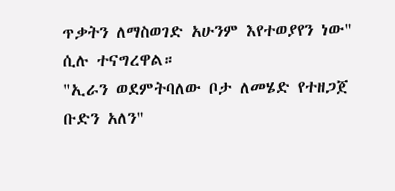ጥቃትን ለማስወገድ አሁንም እየተወያየን ነው" ሲሉ ተናግረዋል።
"ኢራን ወደምትባለው ቦታ ለመሄድ የተዘጋጀ ቡድን አለን"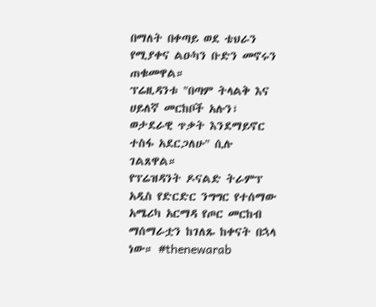በማለት በቀጣይ ወደ ቴህራን የሚያቀና ልዑካን ቡድን መኖሩን ጠቁመዋል።
ፕሬዚዳንቱ "በጣም ትላልቅ እና ሀይለኛ መርከቦች አሉን፣ ወታደራዊ ጥቃት እንደማይኖር ተስፋ አደርጋለሁ" ሲሉ ገልጸዋል።
የፕሬዝዳንት ዶናልድ ትራምፕ አዲስ የድርድር ንግግር የተሰማው አሜሪካ አርማዳ የጦር መርከብ ማሰማራቷን ከገለጹ ከቀናት በኋላ ነው። #thenewarab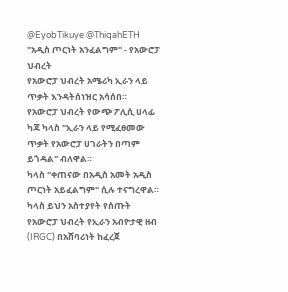@EyobTikuye @ThiqahETH
"አዲስ ጦርነት አንፈልግም" - የአውሮፓ ህብረት
የአውሮፓ ህብረት አሜሪካ ኢራን ላይ ጥቃት እንዳትሰነዝር አሳሰበ።
የአውሮፓ ህብረት የውጭ ፖሊሲ ሀላፊ ካጃ ካላስ "ኢራን ላይ የሚፈፀመው ጥቃት የአውሮፓ ሀገራትን በጣም ይጎዳል" ብለዋል።
ካላስ "ቀጠናው በአዲስ አመት አዲስ ጦርነት አይፈልግም" ሲሉ ተናግረዋል።
ካላስ ይህን አስተያየት የሰጡት የአውሮፓ ህብረት የኢራን አብዮታዊ ዘብ (IRGC) በአሸባሪነት ከፈረጀ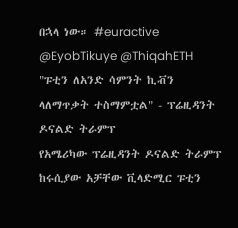በኋላ ነው። #euractive
@EyobTikuye @ThiqahETH
"ፑቲን ለአንድ ሳምንት ኪቭን ላለማጥቃት ተስማምቷል" - ፕሬዚዳንት ዶናልድ ትራምፕ
የአሜሪካው ፕሬዚዳንት ዶናልድ ትራምፕ ከሩሲያው አቻቸው ቪላድሚር ፑቲን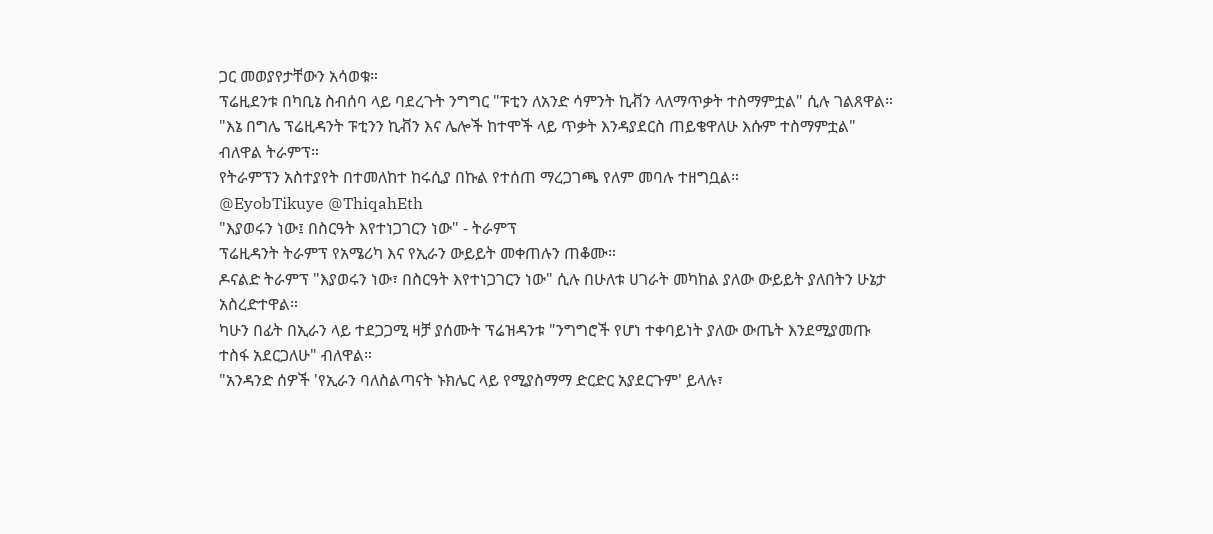ጋር መወያየታቸውን አሳወቁ።
ፕሬዚደንቱ በካቢኔ ስብሰባ ላይ ባደረጉት ንግግር "ፑቲን ለአንድ ሳምንት ኪቭን ላለማጥቃት ተስማምቷል" ሲሉ ገልጸዋል።
"እኔ በግሌ ፕሬዚዳንት ፑቲንን ኪቭን እና ሌሎች ከተሞች ላይ ጥቃት እንዳያደርስ ጠይቄዋለሁ እሱም ተስማምቷል" ብለዋል ትራምፕ።
የትራምፕን አስተያየት በተመለከተ ከሩሲያ በኩል የተሰጠ ማረጋገጫ የለም መባሉ ተዘግቧል።
@EyobTikuye @ThiqahEth
"እያወሩን ነው፤ በስርዓት እየተነጋገርን ነው" - ትራምፕ
ፕሬዚዳንት ትራምፕ የአሜሪካ እና የኢራን ውይይት መቀጠሉን ጠቆሙ።
ዶናልድ ትራምፕ "እያወሩን ነው፣ በስርዓት እየተነጋገርን ነው" ሲሉ በሁለቱ ሀገራት መካከል ያለው ውይይት ያለበትን ሁኔታ አስረድተዋል።
ካሁን በፊት በኢራን ላይ ተደጋጋሚ ዛቻ ያሰሙት ፕሬዝዳንቱ "ንግግሮች የሆነ ተቀባይነት ያለው ውጤት እንደሚያመጡ ተስፋ አደርጋለሁ" ብለዋል።
"አንዳንድ ሰዎች 'የኢራን ባለስልጣናት ኑክሌር ላይ የሚያስማማ ድርድር አያደርጉም' ይላሉ፣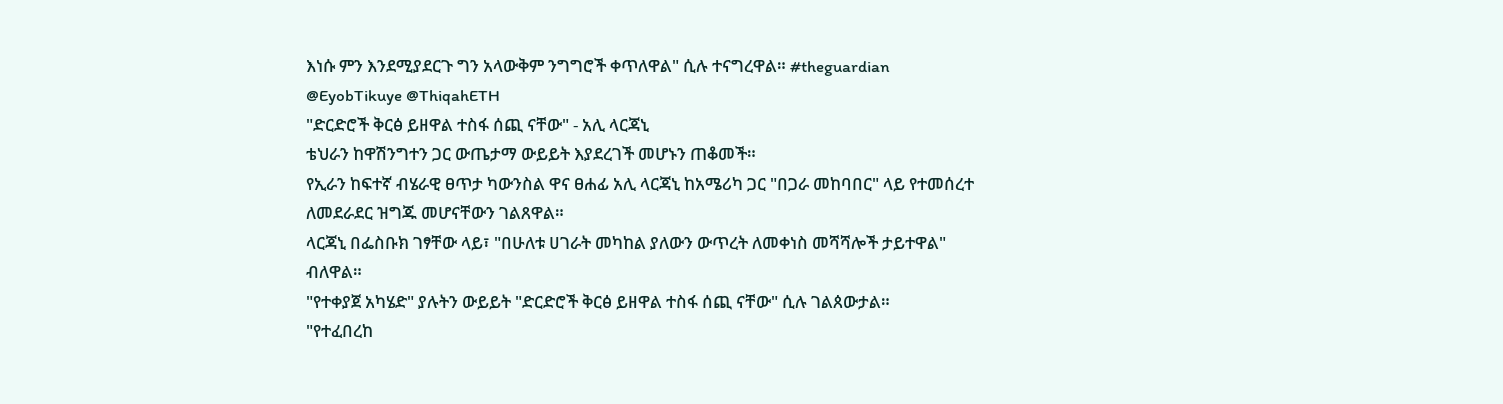እነሱ ምን እንደሚያደርጉ ግን አላውቅም ንግግሮች ቀጥለዋል" ሲሉ ተናግረዋል። #theguardian
@EyobTikuye @ThiqahETH
"ድርድሮች ቅርፅ ይዘዋል ተስፋ ሰጪ ናቸው" - አሊ ላርጃኒ
ቴህራን ከዋሽንግተን ጋር ውጤታማ ውይይት እያደረገች መሆኑን ጠቆመች።
የኢራን ከፍተኛ ብሄራዊ ፀጥታ ካውንስል ዋና ፀሐፊ አሊ ላርጃኒ ከአሜሪካ ጋር "በጋራ መከባበር" ላይ የተመሰረተ ለመደራደር ዝግጁ መሆናቸውን ገልጸዋል።
ላርጃኒ በፌስቡክ ገፃቸው ላይ፣ "በሁለቱ ሀገራት መካከል ያለውን ውጥረት ለመቀነስ መሻሻሎች ታይተዋል" ብለዋል።
"የተቀያጀ አካሄድ" ያሉትን ውይይት "ድርድሮች ቅርፅ ይዘዋል ተስፋ ሰጪ ናቸው" ሲሉ ገልጰውታል።
"የተፈበረከ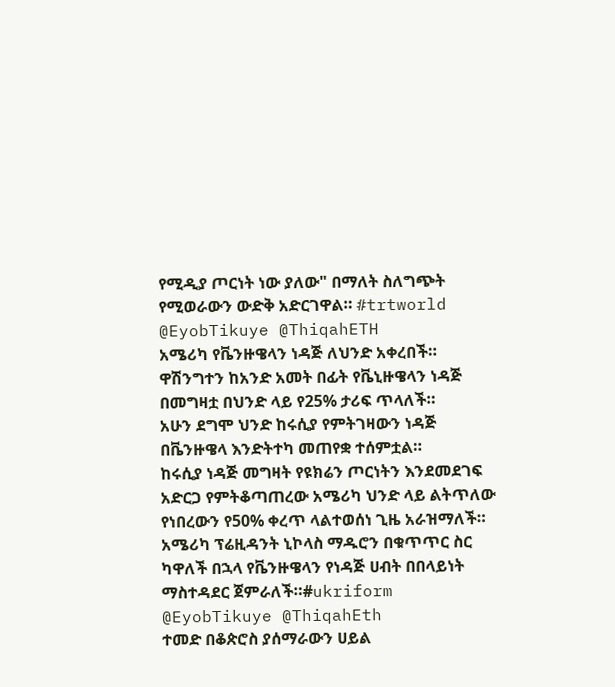የሚዲያ ጦርነት ነው ያለው" በማለት ስለግጭት የሚወራውን ውድቅ አድርገዋል። #trtworld
@EyobTikuye @ThiqahETH
አሜሪካ የቬንዙዌላን ነዳጅ ለህንድ አቀረበች።
ዋሽንግተን ከአንድ አመት በፊት የቬኒዙዌላን ነዳጅ በመግዛቷ በህንድ ላይ የ25% ታሪፍ ጥላለች።
አሁን ደግሞ ህንድ ከሩሲያ የምትገዛውን ነዳጅ በቬንዙዌላ እንድትተካ መጠየቋ ተሰምቷል።
ከሩሲያ ነዳጅ መግዛት የዩክሬን ጦርነትን እንደመደገፍ አድርጋ የምትቆጣጠረው አሜሪካ ህንድ ላይ ልትጥለው የነበረውን የ50% ቀረጥ ላልተወሰነ ጊዜ አራዝማለች።
አሜሪካ ፕሬዚዳንት ኒኮላስ ማዱሮን በቁጥጥር ስር ካዋለች በኋላ የቬንዙዌላን የነዳጅ ሀብት በበላይነት ማስተዳደር ጀምራለች።#ukriform
@EyobTikuye @ThiqahEth
ተመድ በቆጵሮስ ያሰማራውን ሀይል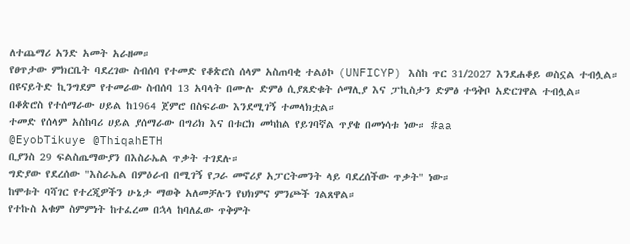ለተጨማሪ አንድ አመት አራዘመ።
የፀጥታው ምክርቤት ባደረገው ስብሰባ የተመድ የቆጵሮስ ሰላም አስጠባቂ ተልዕኮ (UNFICYP) እስከ ጥር 31/2027 እንደሐቆይ ወስኗል ተብሏል።
በዩናይትድ ኪንግደም የተመራው ስብሰባ 13 አባላት በሙሉ ድምፅ ሲያጸድቁት ሶማሊያ እና ፓኪስታን ድምፅ ተዓቅቦ አድርገዋል ተብሏል።
በቆጵሮስ የተሰማራው ሀይል ከ1964 ጀምሮ በስፍራው እንደሚገኝ ተመላክቷል።
ተመድ የሰላም አስከባሪ ሀይል ያሰማራው በግሪክ እና በቱርክ መካከል የይገባኛል ጥያቄ በመነሳቱ ነው። #aa
@EyobTikuye @ThiqahETH
ቢያንስ 29 ፍልስጤማውያን በእስራኤል ጥቃት ተገደሉ።
ግድያው የደረሰው "እስራኤል በምዕራብ በሚገኝ የጋራ መኖሪያ አፓርትመንት ላይ ባደረሰችው ጥቃት" ነው።
ከሞቱት ባሻገር የተረጂዎችን ሁኔታ ማወቅ አለመቻሉን የህክምና ምንጮች ገልጸዋል።
የተኩስ አቁም ስምምነት ከተፈረመ በኋላ ከባለፈው ጥቅምት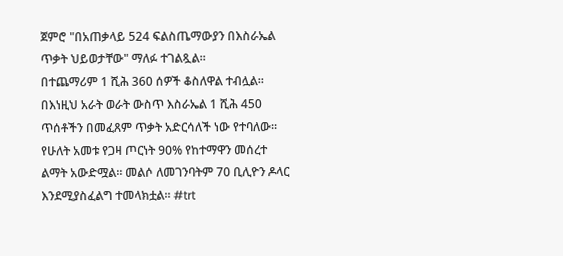ጀምሮ "በአጠቃላይ 524 ፍልስጤማውያን በእስራኤል ጥቃት ህይወታቸው" ማለፉ ተገልጿል።
በተጨማሪም 1 ሺሕ 360 ሰዎች ቆስለዋል ተብሏል።
በእነዚህ አራት ወራት ውስጥ እስራኤል 1 ሺሕ 450 ጥሰቶችን በመፈጸም ጥቃት አድርሳለች ነው የተባለው።
የሁለት አመቱ የጋዛ ጦርነት 90% የከተማዋን መሰረተ ልማት አውድሟል። መልሶ ለመገንባትም 70 ቢሊዮን ዶላር እንደሚያስፈልግ ተመላክቷል። #trt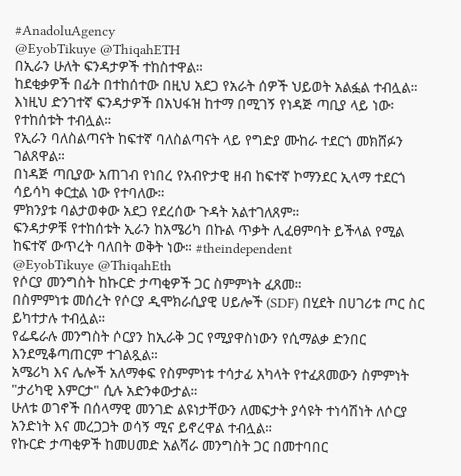#AnadoluAgency
@EyobTikuye @ThiqahETH
በኢራን ሁለት ፍንዳታዎች ተከስተዋል።
ከደቂቃዎች በፊት በተከሰተው በዚህ አደጋ የአራት ሰዎች ህይወት አልፏል ተብሏል።
እነዚህ ድንገተኛ ፍንዳታዎች በአህፋዝ ከተማ በሚገኝ የነዳጅ ጣቢያ ላይ ነው፡ የተከሰቱት ተብሏል።
የኢራን ባለስልጣናት ከፍተኛ ባለስልጣናት ላይ የግድያ ሙከራ ተደርጎ መክሸፉን ገልጸዋል።
በነዳጅ ጣቢያው አጠገብ የነበረ የአብዮታዊ ዘብ ከፍተኛ ኮማንደር ኢላማ ተደርጎ ሳይሳካ ቀርቷል ነው የተባለው።
ምክንያቱ ባልታወቀው አደጋ የደረሰው ጉዳት አልተገለጸም።
ፍንዳታዎቹ የተከሰቱት ኢራን ከአሜሪካ በኩል ጥቃት ሊፈፀምባት ይችላል የሚል ከፍተኛ ውጥረት ባለበት ወቅት ነው። #theindependent
@EyobTikuye @ThiqahEth
የሶርያ መንግስት ከኩርድ ታጣቂዎች ጋር ስምምነት ፈጸመ።
በስምምነቱ መሰረት የሶርያ ዲሞክራሲያዊ ሀይሎች (SDF) በሂደት በሀገሪቱ ጦር ስር ይካተታሉ ተብሏል።
የፌዴራሉ መንግስት ሶርያን ከኢራቅ ጋር የሚያዋስነውን የሲማልቃ ድንበር እንደሚቆጣጠርም ተገልጿል።
አሜሪካ እና ሌሎች አለማቀፍ የስምምነቱ ተሳታፊ አካላት የተፈጸመውን ስምምነት "ታሪካዊ እምርታ" ሲሉ አድንቀውታል።
ሁለቱ ወገኖች በሰላማዊ መንገድ ልዩነታቸውን ለመፍታት ያሳዩት ተነሳሽነት ለሶርያ አንድነት እና መረጋጋት ወሳኝ ሚና ይኖረዋል ተብሏል።
የኩርድ ታጣቂዎች ከመሀመድ አልሻራ መንግስት ጋር በመተባበር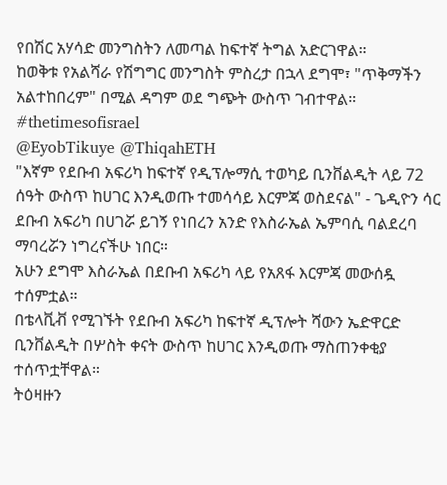የበሽር አሃሳድ መንግስትን ለመጣል ከፍተኛ ትግል አድርገዋል።
ከወቅቱ የአልሻራ የሽግግር መንግስት ምስረታ በኋላ ደግሞ፣ "ጥቅማችን አልተከበረም" በሚል ዳግም ወደ ግጭት ውስጥ ገብተዋል። #thetimesofisrael
@EyobTikuye @ThiqahETH
"እኛም የደቡብ አፍሪካ ከፍተኛ የዲፕሎማሲ ተወካይ ቢንቨልዲት ላይ 72 ሰዓት ውስጥ ከሀገር እንዲወጡ ተመሳሳይ እርምጃ ወስደናል" - ጌዲዮን ሳር
ደቡብ አፍሪካ በሀገሯ ይገኝ የነበረን አንድ የእስራኤል ኤምባሲ ባልደረባ ማባረሯን ነግረናችሁ ነበር።
አሁን ደግሞ እስራኤል በደቡብ አፍሪካ ላይ የአጸፋ እርምጃ መውሰዷ ተሰምቷል።
በቴላቪቭ የሚገኙት የደቡብ አፍሪካ ከፍተኛ ዲፕሎት ሻውን ኤድዋርድ ቢንቨልዲት በሦስት ቀናት ውስጥ ከሀገር እንዲወጡ ማስጠንቀቂያ ተሰጥቷቸዋል።
ትዕዛዙን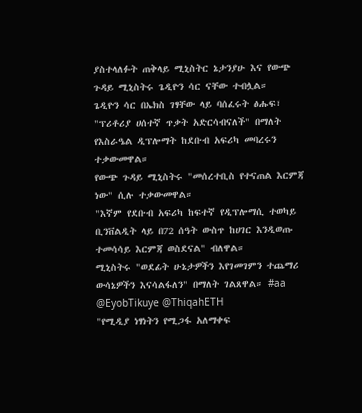ያስተላለፉት ጠቅላይ ሚኒስትር ኔታንያሁ እና የውጭ ጉዳይ ሚኒስትሩ ጌዲዮን ሳር ናቸው ተብሏል።
ጌዲዮን ሳር በኤክስ ገፃቸው ላይ ባሰፈሩት ፅሑፍ፣ "ፕሪቶሪያ ሀሰተኛ ጥቃት አድርሳብናለች" በማለት የእስራዔል ዲፕሎማት ከደቡብ አፍሪካ መባረሩን ተቃውመዋል።
የውጭ ጉዳይ ሚኒስትሩ "መሰረተቢስ የተናጠል እርምጃ ነው" ሲሉ ተቃውመዋል።
"እኛም የደቡብ አፍሪካ ከፍተኛ የዲፕሎማሲ ተወካይ ቢንቨልዲት ላይ በ72 ሰዓት ውስጥ ከሀገር እንዲወጡ ተመሳሳይ እርምጃ ወስደናል" ብለዋል።
ሚኒስትሩ "ወደፊት ሁኔታዎችን እየገመገምን ተጨማሪ ውሳኔዎችን እናሳልፋለን" በማለት ገልጸዋል። #aa
@EyobTikuye @ThiqahETH
"የሚዲያ ነፃነትን የሚጋፋ አለማቀፍ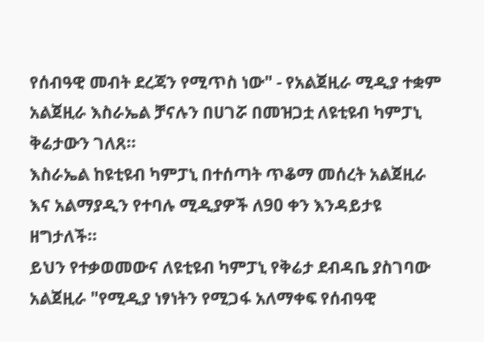የሰብዓዊ መብት ደረጃን የሚጥስ ነው" - የአልጀዚራ ሚዲያ ተቋም
አልጀዚራ እስራኤል ቻናሉን በሀገሯ በመዝጋቷ ለዩቲዩብ ካምፓኒ ቅሬታውን ገለጸ።
እስራኤል ከዩቲዩብ ካምፓኒ በተሰጣት ጥቆማ መሰረት አልጀዚራ እና አልማያዲን የተባሉ ሚዲያዎች ለ90 ቀን እንዳይታዩ ዘግታለች።
ይህን የተቃወመውና ለዩቲዩብ ካምፓኒ የቅሬታ ደብዳቤ ያስገባው አልጀዚራ "የሚዲያ ነፃነትን የሚጋፋ አለማቀፍ የሰብዓዊ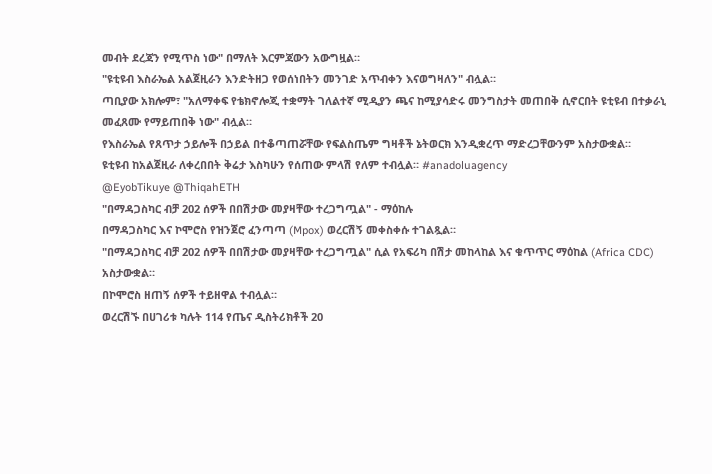መብት ደረጃን የሚጥስ ነው" በማለት እርምጃውን አውግዟል።
"ዩቲዩብ እስራኤል አልጀዚራን እንድትዘጋ የወሰነበትን መንገድ አጥብቀን እናወግዛለን" ብሏል።
ጣቢያው አክሎም፣ "አለማቀፍ የቴክኖሎጂ ተቋማት ገለልተኛ ሚዲያን ጫና ከሚያሳድሩ መንግስታት መጠበቅ ሲኖርበት ዩቲዩብ በተቃራኒ መፈጸሙ የማይጠበቅ ነው" ብሏል።
የእስራኤል የጸጥታ ኃይሎች በኃይል በተቆጣጠሯቸው የፍልስጤም ግዛቶች ኔትወርክ እንዲቋረጥ ማድረጋቸውንም አስታውቋል።
ዩቲዩብ ከአልጀዚራ ለቀረበበት ቅሬታ እስካሁን የሰጠው ምላሽ የለም ተብሏል። #anadoluagency
@EyobTikuye @ThiqahETH
"በማዳጋስካር ብቻ 202 ሰዎች በበሽታው መያዛቸው ተረጋግጧል" - ማዕከሉ
በማዳጋስካር እና ኮሞሮስ የዝንጀሮ ፈንጣጣ (Mpox) ወረርሽኝ መቀስቀሱ ተገልጿል።
"በማዳጋስካር ብቻ 202 ሰዎች በበሽታው መያዛቸው ተረጋግጧል" ሲል የአፍሪካ በሽታ መከላከል እና ቁጥጥር ማዕከል (Africa CDC) አስታውቋል።
በኮሞሮስ ዘጠኝ ሰዎች ተይዘዋል ተብሏል።
ወረርሽኙ በሀገሪቱ ካሉት 114 የጤና ዲስትሪክቶች 20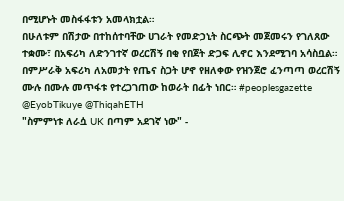በሚሆኑት መስፋፋቱን አመላክቷል።
በሁለቱም በሽታው በተከሰተባቸው ሀገራት የመድኃኒት ስርጭት መጀመሩን የገለጸው ተቋሙ፣ በአፍሪካ ለድንገተኛ ወረርሽኝ በቂ የበጀት ድጋፍ ሊኖር እንደሚገባ አሳስቧል።
በምሥራቅ አፍሪካ ለአመታት የጤና ስጋት ሆኖ የዘለቀው የዝንጀሮ ፈንጣጣ ወረርሽኝ ሙሉ በሙሉ መጥፋቱ የተረጋገጠው ከወራት በፊት ነበር። #peoplesgazette
@EyobTikuye @ThiqahETH
"ስምምነቱ ለራሷ UK በጣም አደገኛ ነው" -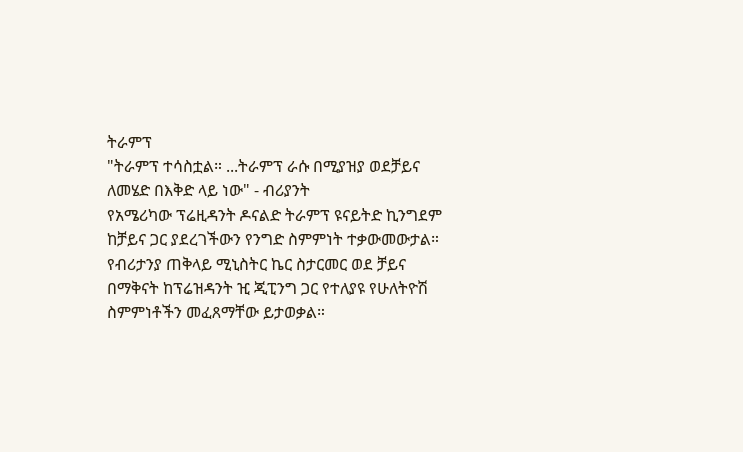ትራምፕ
"ትራምፕ ተሳስቷል። ...ትራምፕ ራሱ በሚያዝያ ወደቻይና ለመሄድ በእቅድ ላይ ነው" - ብሪያንት
የአሜሪካው ፕሬዚዳንት ዶናልድ ትራምፕ ዩናይትድ ኪንግደም ከቻይና ጋር ያደረገችውን የንግድ ስምምነት ተቃውመውታል።
የብሪታንያ ጠቅላይ ሚኒስትር ኬር ስታርመር ወደ ቻይና በማቅናት ከፕሬዝዳንት ዢ ጂፒንግ ጋር የተለያዩ የሁለትዮሽ ስምምነቶችን መፈጸማቸው ይታወቃል።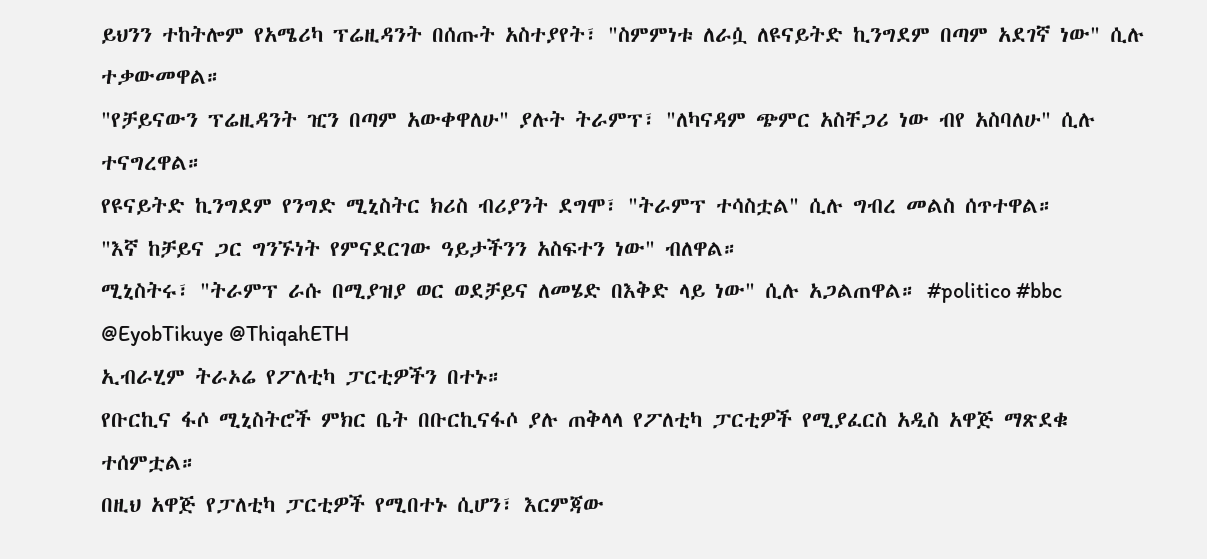ይህንን ተከትሎም የአሜሪካ ፕሬዚዳንት በሰጡት አስተያየት፣ "ስምምነቱ ለራሷ ለዩናይትድ ኪንግደም በጣም አደገኛ ነው" ሲሉ ተቃውመዋል።
"የቻይናውን ፕሬዚዳንት ዢን በጣም አውቀዋለሁ" ያሉት ትራምፕ፣ "ለካናዳም ጭምር አስቸጋሪ ነው ብየ አስባለሁ" ሲሉ ተናግረዋል።
የዩናይትድ ኪንግደም የንግድ ሚኒስትር ክሪስ ብሪያንት ደግሞ፣ "ትራምፕ ተሳስቷል" ሲሉ ግብረ መልስ ሰጥተዋል።
"እኛ ከቻይና ጋር ግንኙነት የምናደርገው ዓይታችንን አስፍተን ነው" ብለዋል።
ሚኒስትሩ፣ "ትራምፕ ራሱ በሚያዝያ ወር ወደቻይና ለመሄድ በእቅድ ላይ ነው" ሲሉ አጋልጠዋል። #politico #bbc
@EyobTikuye @ThiqahETH
ኢብራሂም ትራኦሬ የፖለቲካ ፓርቲዎችን በተኑ።
የቡርኪና ፋሶ ሚኒስትሮች ምክር ቤት በቡርኪናፋሶ ያሉ ጠቅላላ የፖለቲካ ፓርቲዎች የሚያፈርስ አዲስ አዋጅ ማጽደቁ ተሰምቷል።
በዚህ አዋጅ የፓለቲካ ፓርቲዎች የሚበተኑ ሲሆን፣ እርምጃው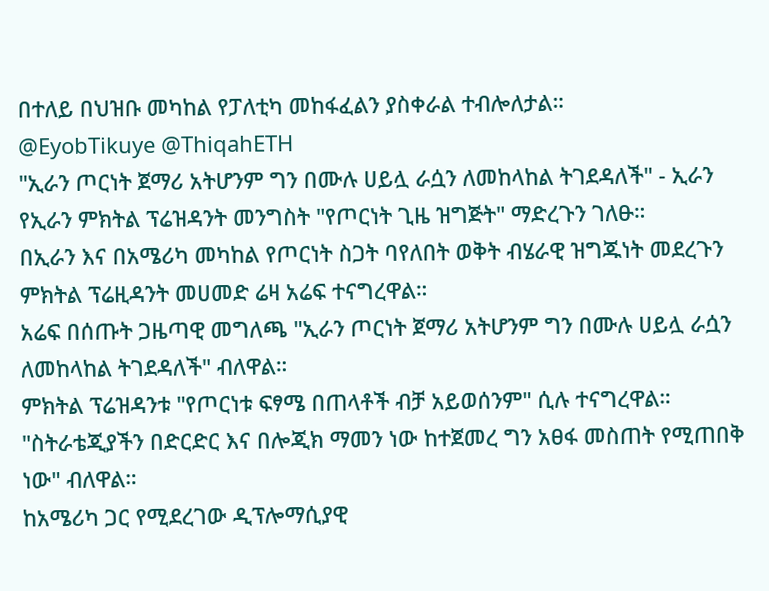በተለይ በህዝቡ መካከል የፓለቲካ መከፋፈልን ያስቀራል ተብሎለታል።
@EyobTikuye @ThiqahETH
"ኢራን ጦርነት ጀማሪ አትሆንም ግን በሙሉ ሀይሏ ራሷን ለመከላከል ትገደዳለች" - ኢራን
የኢራን ምክትል ፕሬዝዳንት መንግስት "የጦርነት ጊዜ ዝግጅት" ማድረጉን ገለፁ።
በኢራን እና በአሜሪካ መካከል የጦርነት ስጋት ባየለበት ወቅት ብሄራዊ ዝግጁነት መደረጉን ምክትል ፕሬዚዳንት መሀመድ ሬዛ አሬፍ ተናግረዋል።
አሬፍ በሰጡት ጋዜጣዊ መግለጫ "ኢራን ጦርነት ጀማሪ አትሆንም ግን በሙሉ ሀይሏ ራሷን ለመከላከል ትገደዳለች" ብለዋል።
ምክትል ፕሬዝዳንቱ "የጦርነቱ ፍፃሜ በጠላቶች ብቻ አይወሰንም" ሲሉ ተናግረዋል።
"ስትራቴጂያችን በድርድር እና በሎጂክ ማመን ነው ከተጀመረ ግን አፀፋ መስጠት የሚጠበቅ ነው" ብለዋል።
ከአሜሪካ ጋር የሚደረገው ዲፕሎማሲያዊ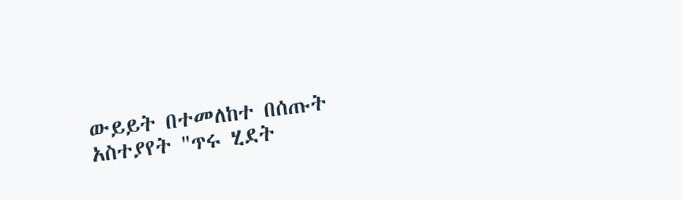ውይይት በተመለከተ በሰጡት አስተያየት "ጥሩ ሂደት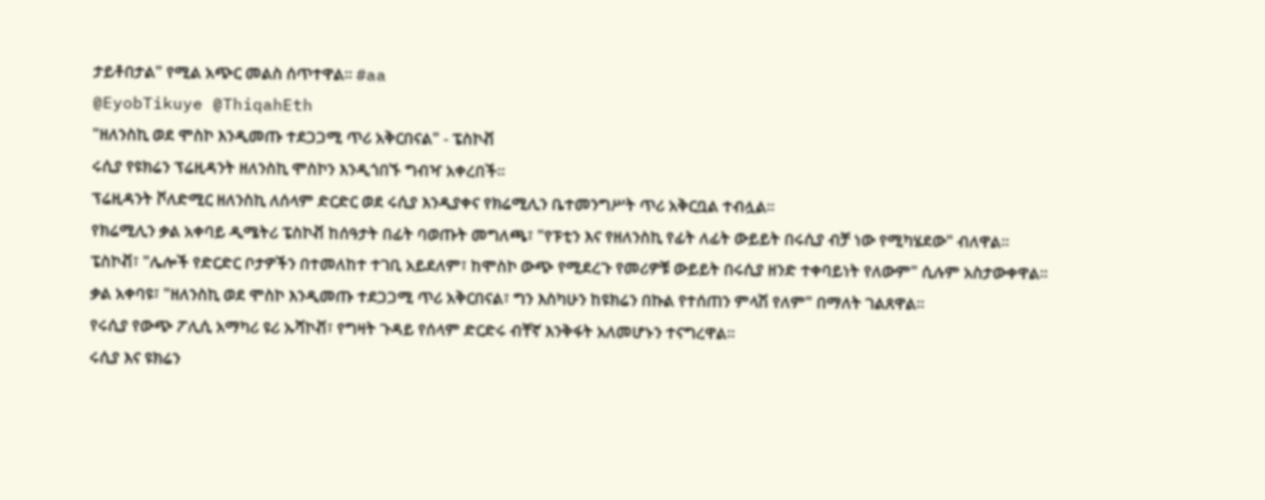ታይቶበታል" የሚል አጭር መልስ ሰጥተዋል። #aa
@EyobTikuye @ThiqahEth
"ዘለንስኪ ወደ ሞስኮ እንዲመጡ ተደጋጋሚ ጥሪ አቅርበናል" - ፔስኮቭ
ሩሲያ የዩክሬን ፕሬዚዳንት ዘለንስኪ ሞስኮን እንዲጎበኙ ግብዣ አቀረበች።
ፕሬዚዳንት ቮለድሚር ዘለንስኪ ለሰላም ድርድር ወደ ሩሲያ እንዲያቀና የክሬሚሊን ቤተመንግሥት ጥሪ አቅርቧል ተብሏል።
የክሬሚሊን ቃል አቀባይ ዲሜትሪ ፔስኮቭ ከሰዓታት በፊት ባወጡት መግለጫ፣ "የፑቲን እና የዘለንስኪ የፊት ለፊት ውይይት በሩሲያ ብቻ ነው የሚካሄደው" ብለዋል።
ፔስኮቭ፣ "ሌሎች የድርድር ቦታዎችን በተመለከተ ተገቢ አይደለም፣ ከሞስኮ ውጭ የሚደረጉ የመሪዎቹ ውይይት በሩሲያ ዘንድ ተቀባይነት የለውም" ሲሉም አስታውቀዋል።
ቃል አቀባዩ፣ "ዘለንስኪ ወደ ሞስኮ እንዲመጡ ተደጋጋሚ ጥሪ አቅርበናል፣ ግን እስካሁን ከዩክሬን በኩል የተሰጠን ምላሽ የለም" በማለት ገልጸዋል።
የሩሲያ የውጭ ፖሊሲ አማካሪ ዩሪ ኡሻኮቭ፣ የግዛት ጉዳይ የሰላም ድርድሩ ብቸኛ እንቅፋት አለመሆኑን ተናግረዋል።
ሩሲያ እና ዩክሬን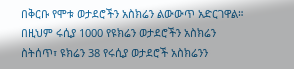በቅርቡ የሞቱ ወታደሮችን አስክሬን ልውውጥ አድርገዋል። በዚህም ሩሲያ 1000 የዩክሬን ወታደሮችን አስክሬን ስትሰጥ፣ ዩክሬን 38 የሩሲያ ወታደሮች አስክሬንን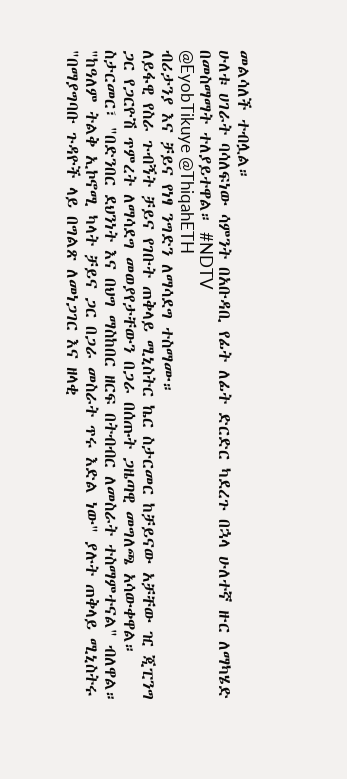መልሳለች ተብሏል።
ሁለቱ ሀገራት ባሳለፍነው ሳምንት በአቡዳቢ የፊት ለፊት ድርድር ካደረጉ በኋላ ሁለተኛ ዙር ለማካሄድ በመስማማት ተለያይተዋል። #NDTV
@EyobTikuye @ThiqahETH
ብሪታንያ እና ቻይና የነፃ ንግድን ለማሳደግ ተስማሙ።
ለይፋዊ የስራ ጉብኝት ቻይና የገቡት ጠቅላይ ሚኒስትር ኬር ስታርመር ከቻይናው አቻቸው ዢ ጂፒንግ ጋር የጋርዮሽ ጥምረት ለማሳደግ መወያየታቸውን በጋራ በሰጡት ጋዜጣዊ መግለጫ አሳውቀዋል።
ስታርመር፣ "በድንበር ደህንነት እና በህግ ማስከበር ዘርፍ በትብብር ለመስራት ተስማምተናል" ብለዋል።
"ከዓለም ትልቅ ኢኮኖሚ ካላት ቻይና ጋር በጋራ መስራት ጥሩ እድል ነው" ያሉት ጠቅላይ ሚኒስትሩ "በማያግባቡ ጉዳዮች ላይ በግልጽ ለመነጋገር እና ዘላቂ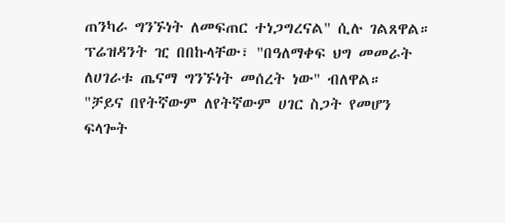ጠንካራ ግንኙነት ለመፍጠር ተነጋግረናል" ሲሉ ገልጸዋል።
ፕሬዝዳንት ዢ በበኩላቸው፣ "በዓለማቀፍ ህግ መመራት ለሀገራቱ ጤናማ ግንኙነት መሰረት ነው" ብለዋል።
"ቻይና በየትኛውም ለየትኛውም ሀገር ስጋት የመሆን ፍላጐት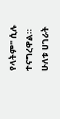የላትም" ሲሉ ተናግረዋል።
ሁለቱ ሀገራት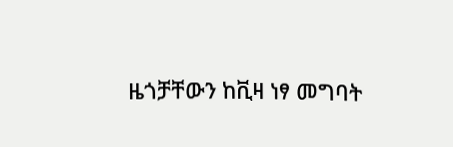ዜጎቻቸውን ከቪዛ ነፃ መግባት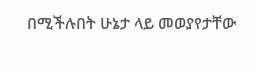በሚችሉበት ሁኔታ ላይ መወያየታቸው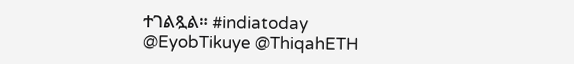ተገልጿል። #indiatoday
@EyobTikuye @ThiqahETH